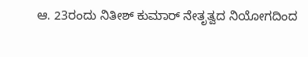ಆ. 23ರಂದು ನಿತೀಶ್‌ ಕುಮಾರ್‌ ನೇತೃತ್ವದ ನಿಯೋಗದಿಂದ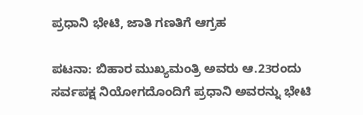ಪ್ರಧಾನಿ ಭೇಟಿ, ಜಾತಿ ಗಣತಿಗೆ ಆಗ್ರಹ

ಪಟನಾ: ಬಿಹಾರ ಮುಖ್ಯಮಂತ್ರಿ ಅವರು ಆ.23ರಂದು ಸರ್ವಪಕ್ಷ ನಿಯೋಗದೊಂದಿಗೆ ಪ್ರಧಾನಿ ಅವರನ್ನು ಭೇಟಿ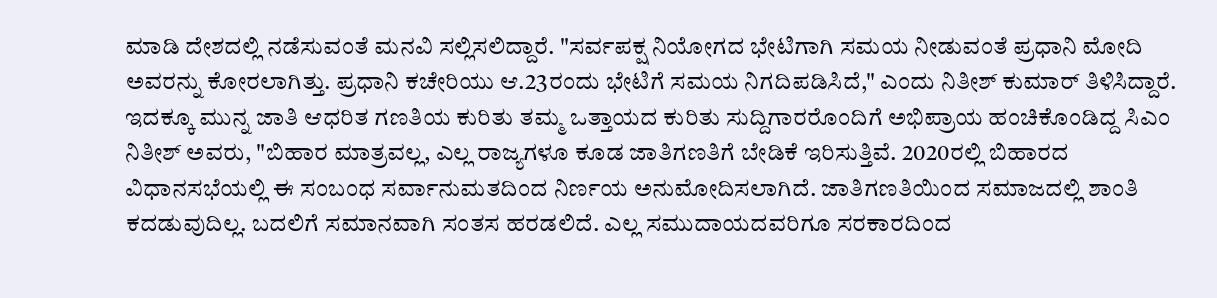ಮಾಡಿ ದೇಶದಲ್ಲಿ ನಡೆಸುವಂತೆ ಮನವಿ ಸಲ್ಲಿಸಲಿದ್ದಾರೆ. "ಸರ್ವಪಕ್ಷ ನಿಯೋಗದ ಭೇಟಿಗಾಗಿ ಸಮಯ ನೀಡುವಂತೆ ಪ್ರಧಾನಿ ಮೋದಿ ಅವರನ್ನು ಕೋರಲಾಗಿತ್ತು. ಪ್ರಧಾನಿ ಕಚೇರಿಯು ಆ.23ರಂದು ಭೇಟಿಗೆ ಸಮಯ ನಿಗದಿಪಡಿಸಿದೆ," ಎಂದು ನಿತೀಶ್‌ ಕುಮಾರ್‌ ತಿಳಿಸಿದ್ದಾರೆ. ಇದಕ್ಕೂ ಮುನ್ನ ಜಾತಿ ಆಧರಿತ ಗಣತಿಯ ಕುರಿತು ತಮ್ಮ ಒತ್ತಾಯದ ಕುರಿತು ಸುದ್ದಿಗಾರರೊಂದಿಗೆ ಅಭಿಪ್ರಾಯ ಹಂಚಿಕೊಂಡಿದ್ದ ಸಿಎಂ ನಿತೀಶ್‌ ಅವರು, "ಬಿಹಾರ ಮಾತ್ರವಲ್ಲ, ಎಲ್ಲ ರಾಜ್ಯಗಳೂ ಕೂಡ ಜಾತಿಗಣತಿಗೆ ಬೇಡಿಕೆ ಇರಿಸುತ್ತಿವೆ. 2020ರಲ್ಲಿ ಬಿಹಾರದ ವಿಧಾನಸಭೆಯಲ್ಲಿ ಈ ಸಂಬಂಧ ಸರ್ವಾನುಮತದಿಂದ ನಿರ್ಣಯ ಅನುಮೋದಿಸಲಾಗಿದೆ. ಜಾತಿಗಣತಿಯಿಂದ ಸಮಾಜದಲ್ಲಿ ಶಾಂತಿ ಕದಡುವುದಿಲ್ಲ. ಬದಲಿಗೆ ಸಮಾನವಾಗಿ ಸಂತಸ ಹರಡಲಿದೆ. ಎಲ್ಲ ಸಮುದಾಯದವರಿಗೂ ಸರಕಾರದಿಂದ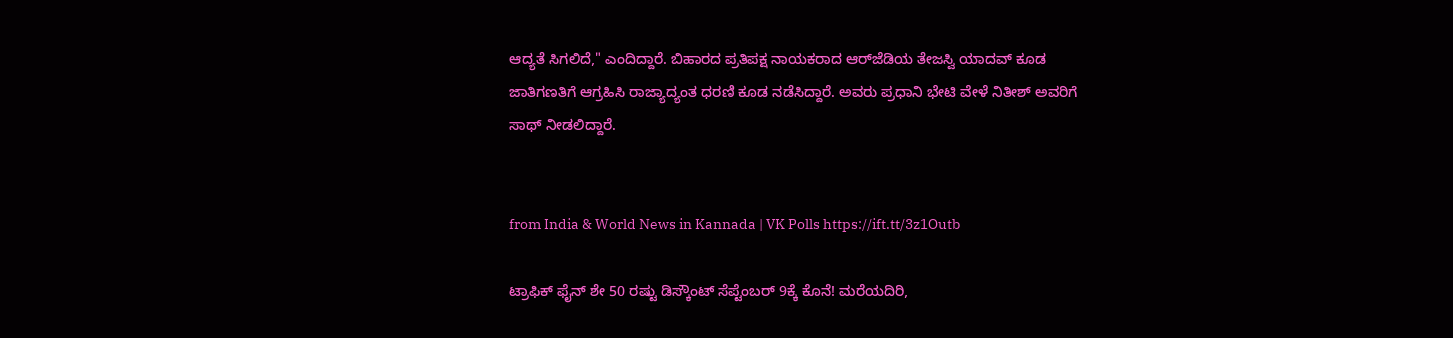ಆದ್ಯತೆ ಸಿಗಲಿದೆ," ಎಂದಿದ್ದಾರೆ. ಬಿಹಾರದ ಪ್ರತಿಪಕ್ಷ ನಾಯಕರಾದ ಆರ್‌ಜೆಡಿಯ ತೇಜಸ್ವಿ ಯಾದವ್‌ ಕೂಡ ಜಾತಿಗಣತಿಗೆ ಆಗ್ರಹಿಸಿ ರಾಜ್ಯಾದ್ಯಂತ ಧರಣಿ ಕೂಡ ನಡೆಸಿದ್ದಾರೆ. ಅವರು ಪ್ರಧಾನಿ ಭೇಟಿ ವೇಳೆ ನಿತೀಶ್‌ ಅವರಿಗೆ ಸಾಥ್‌ ನೀಡಲಿದ್ದಾರೆ.


from India & World News in Kannada | VK Polls https://ift.tt/3z1Outb

ಟ್ರಾಫಿಕ್‌ ಫೈನ್‌ ಶೇ 50 ರಷ್ಟು ಡಿಸ್ಕೌಂಟ್‌ ಸೆಪ್ಟೆಂಬರ್‌ 9ಕ್ಕೆ ಕೊನೆ! ಮರೆಯದಿರಿ,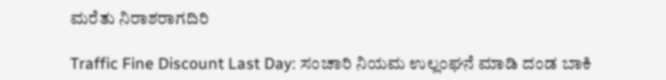ಮರೆತು ನಿರಾಶರಾಗದಿರಿ

Traffic Fine Discount Last Day: ಸಂಚಾರಿ ನಿಯಮ ಉಲ್ಲಂಘನೆ ಮಾಡಿ ದಂಡ ಬಾಕಿ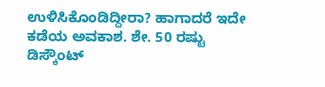ಉಳಿಸಿಕೊಂಡಿದ್ದೀರಾ? ಹಾಗಾದರೆ ಇದೇ ಕಡೆಯ ಅವಕಾಶ. ಶೇ. 50 ರಷ್ಟು ಡಿಸ್ಕೌಂಟ್‌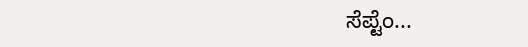ಸೆಪ್ಟೆಂ...